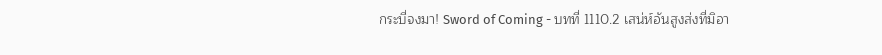กระบี่จงมา! Sword of Coming - บทที่ 1110.2 เสน่ห์อันสูงส่งที่มิอา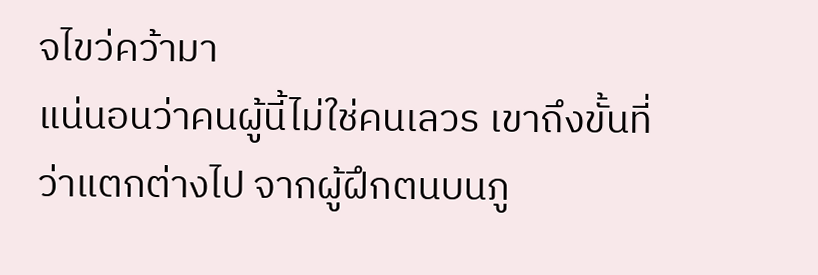จไขว่คว้ามา
แน่นอนว่าคนผู้นี้ไม่ใช่คนเลวร เขาถึงขั้นที่ว่าแตกต่างไป จากผู้ฝึกตนบนภู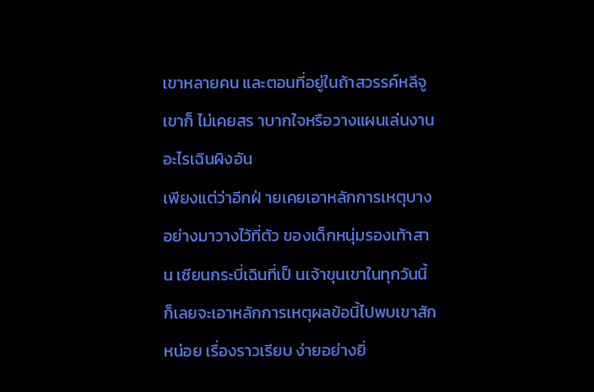เขาหลายคน และตอนที่อยู่ในถ้าสวรรค์หลีจู เขาก็ ไม่เคยสร าบากใจหรือวางแผนเล่นงานอะไรเฉินผิงอัน
เพียงแต่ว่าอีกฝ่ ายเคยเอาหลักการเหตุบางอย่างมาวางไว้ที่ตัว ของเด็กหนุ่มรองเท้าสาน เซียนกระบี่เฉินที่เป็ นเจ้าขุนเขาในทุกวันนี้ ก็เลยจะเอาหลักการเหตุผลข้อนี้ไปพบเขาสักหน่อย เรื่องราวเรียบ ง่ายอย่างยิ่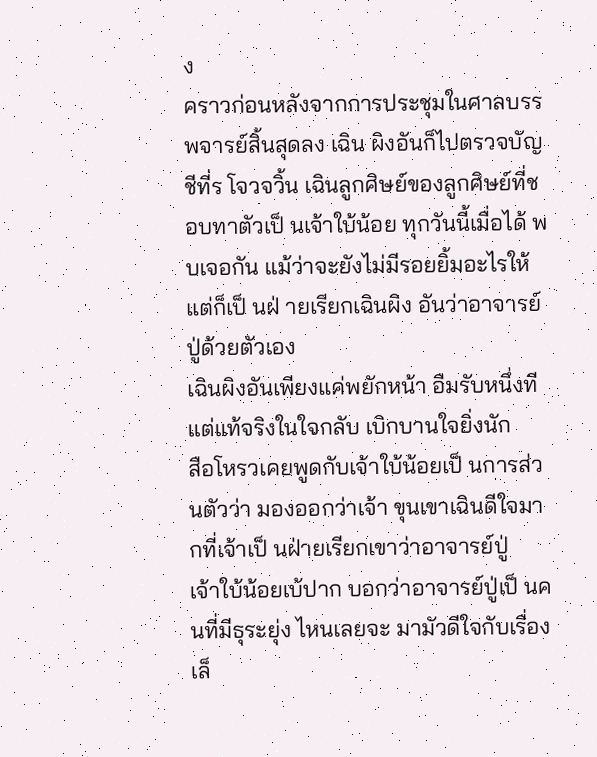ง
คราวก่อนหลังจากการประชุมในศาลบรรพจารย์สิ้นสุดลง เฉิน ผิงอันก็ไปตรวจบัญชีที่ร โจวจวิ้น เฉินลูกศิษย์ของลูกศิษย์ที่ชอบทาตัวเป็ นเจ้าใบ้น้อย ทุกวันนี้เมื่อได้ พบเจอกัน แม้ว่าจะยังไม่มีรอยยิ้มอะไรให้ แต่ก็เป็ นฝ่ ายเรียกเฉินผิง อันว่าอาจารย์ปู่ด้วยตัวเอง
เฉินผิงอันเพียงแค่พยักหน้า อืมรับหนึ่งที แต่แท้จริงในใจกลับ เบิกบานใจยิ่งนัก
สือโหรวเคยพูดกับเจ้าใบ้น้อยเป็ นการส่วนตัวว่า มองออกว่าเจ้า ขุนเขาเฉินดีใจมากที่เจ้าเป็ นฝ่ายเรียกเขาว่าอาจารย์ปู่
เจ้าใบ้น้อยเบ้ปาก บอกว่าอาจารย์ปู่เป็ นคนที่มีธุระยุ่ง ไหนเลยจะ มามัวดีใจกับเรื่องเล็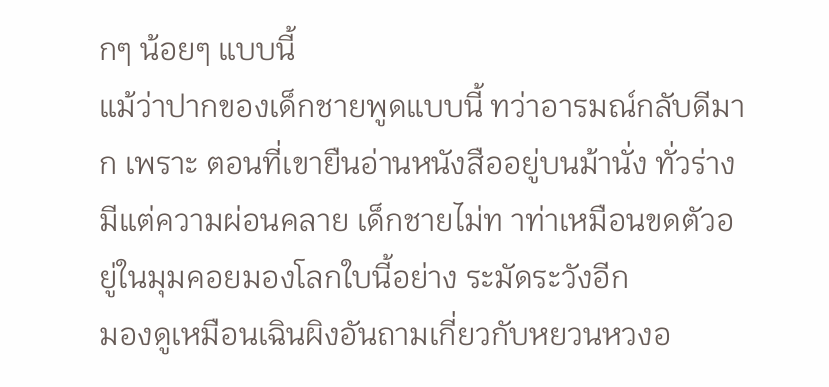กๆ น้อยๆ แบบนี้
แม้ว่าปากของเด็กชายพูดแบบนี้ ทว่าอารมณ์กลับดีมาก เพราะ ตอนที่เขายืนอ่านหนังสืออยู่บนม้านั่ง ทั่วร่างมีแต่ความผ่อนคลาย เด็กชายไม่ท าท่าเหมือนขดตัวอยู่ในมุมคอยมองโลกใบนี้อย่าง ระมัดระวังอีก
มองดูเหมือนเฉินผิงอันถามเกี่ยวกับหยวนหวงอ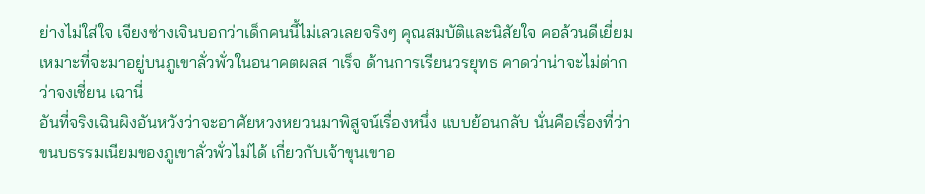ย่างไม่ใส่ใจ เจียงซ่างเจินบอกว่าเด็กคนนี้ไม่เลวเลยจริงๆ คุณสมบัติและนิสัยใจ คอล้วนดีเยี่ยม เหมาะที่จะมาอยู่บนภูเขาลั่วพั่วในอนาคตผลส าเร็จ ด้านการเรียนวรยุทธ คาดว่าน่าจะไม่ต่ากว่าจงเชี่ยน เฉานี่
อันที่จริงเฉินผิงอันหวังว่าจะอาศัยหวงหยวนมาพิสูจน์เรื่องหนึ่ง แบบย้อนกลับ นั่นคือเรื่องที่ว่าขนบธรรมเนียมของภูเขาลั่วพั่วไม่ได้ เกี่ยวกับเจ้าขุนเขาอ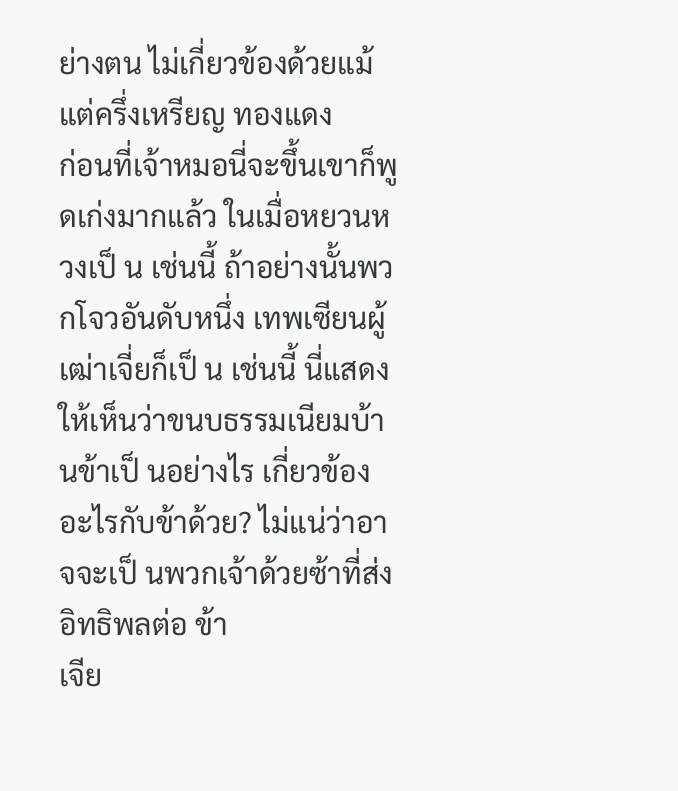ย่างตน ไม่เกี่ยวข้องด้วยแม้แต่ครึ่งเหรียญ ทองแดง
ก่อนที่เจ้าหมอนี่จะขึ้นเขาก็พูดเก่งมากแล้ว ในเมื่อหยวนหวงเป็ น เช่นนี้ ถ้าอย่างนั้นพวกโจวอันดับหนึ่ง เทพเซียนผู้เฒ่าเจี่ยก็เป็ น เช่นนี้ นี่แสดงให้เห็นว่าขนบธรรมเนียมบ้านข้าเป็ นอย่างไร เกี่ยวข้อง อะไรกับข้าด้วย? ไม่แน่ว่าอาจจะเป็ นพวกเจ้าด้วยซ้าที่ส่งอิทธิพลต่อ ข้า
เจีย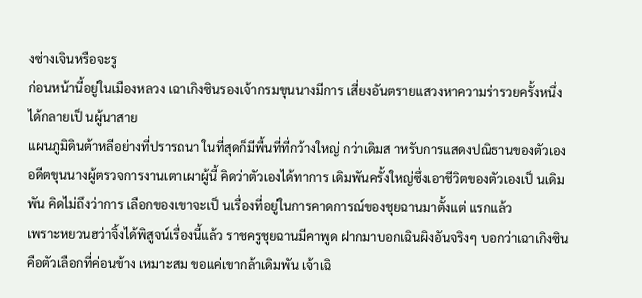งซ่างเจินหรือจะรู
ก่อนหน้านี้อยู่ในเมืองหลวง เฉาเกิงซินรองเจ้ากรมขุนนางมีการ เสี่ยงอันตรายแสวงหาความร่ารวยครั้งหนึ่ง ได้กลายเป็ นผู้นาสาย
แผนภูมิดินต้าหลีอย่างที่ปรารถนา ในที่สุดก็มีพื้นที่ที่กว้างใหญ่ กว่าเดิมส าหรับการแสดงปณิธานของตัวเอง
อดีตขุนนางผู้ตรวจการงานเตาเผาผู้นี้ คิดว่าตัวเองได้ทาการ เดิมพันครั้งใหญ่ซึ่งเอาชีวิตของตัวเองเป็ นเดิมพัน คิดไม่ถึงว่าการ เลือกของเขาจะเป็ นเรื่องที่อยู่ในการคาดการณ์ของชุยฉานมาตั้งแต่ แรกแล้ว
เพราะหยวนฮว่าจิ้งได้พิสูจน์เรื่องนี้แล้ว ราชครูชุยฉานมีคาพูด ฝากมาบอกเฉินผิงอันจริงๆ บอกว่าเฉาเกิงซินคือตัวเลือกที่ค่อนข้าง เหมาะสม ขอแค่เขากล้าเดิมพัน เจ้าเฉิ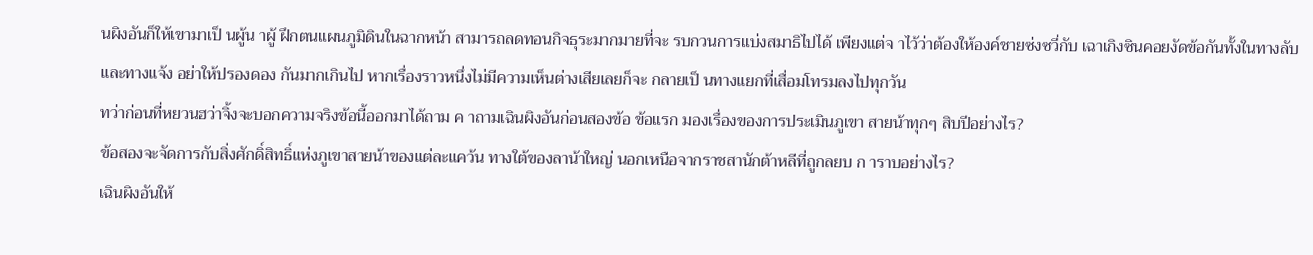นผิงอันก็ให้เขามาเป็ นผู้น าผู้ ฝึกตนแผนภูมิดินในฉากหน้า สามารถลดทอนกิจธุระมากมายที่จะ รบกวนการแบ่งสมาธิไปได้ เพียงแต่จ าไว้ว่าต้องให้องค์ชายซ่งซวี่กับ เฉาเกิงซินคอยงัดข้อกันทั้งในทางลับและทางแจ้ง อย่าให้ปรองดอง กันมากเกินไป หากเรื่องราวหนึ่งไม่มีความเห็นต่างเสียเลยก็จะ กลายเป็ นทางแยกที่เสื่อมโทรมลงไปทุกวัน
ทว่าก่อนที่หยวนฮว่าจิ้งจะบอกความจริงข้อนี้ออกมาได้ถาม ค าถามเฉินผิงอันก่อนสองข้อ ข้อแรก มองเรื่องของการประเมินภูเขา สายน้าทุกๆ สิบปีอย่างไร?
ข้อสองจะจัดการกับสิ่งศักดิ์สิทธิ์แห่งภูเขาสายน้าของแต่ละแคว้น ทางใต้ของลาน้าใหญ่ นอกเหนือจากราชสานักต้าหลีที่ถูกลยบ ก าราบอย่างไร?
เฉินผิงอันให้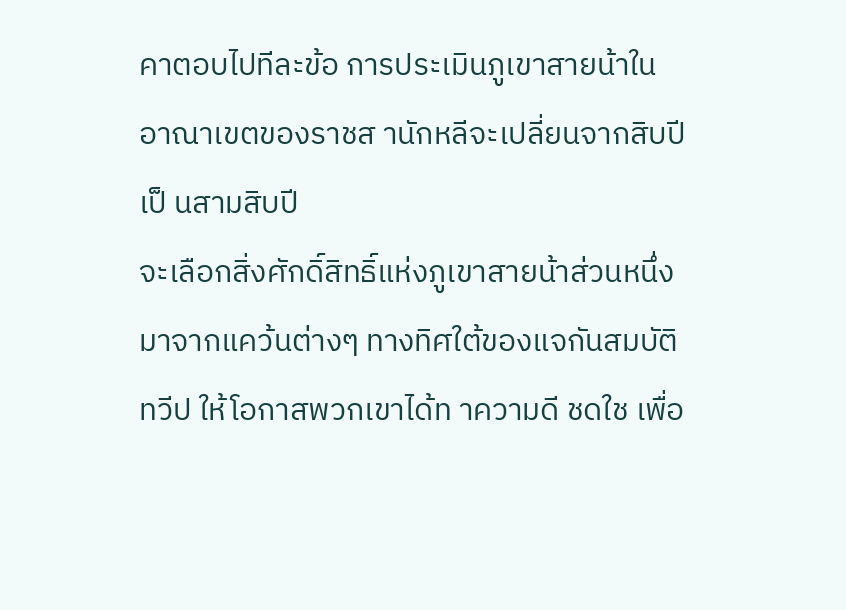คาตอบไปทีละข้อ การประเมินภูเขาสายน้าใน อาณาเขตของราชส านักหลีจะเปลี่ยนจากสิบปีเป็ นสามสิบปี
จะเลือกสิ่งศักดิ์สิทธิ์แห่งภูเขาสายน้าส่วนหนึ่งมาจากแคว้นต่างๆ ทางทิศใต้ของแจกันสมบัติทวีป ให้โอกาสพวกเขาได้ท าความดี ชดใช เพื่อ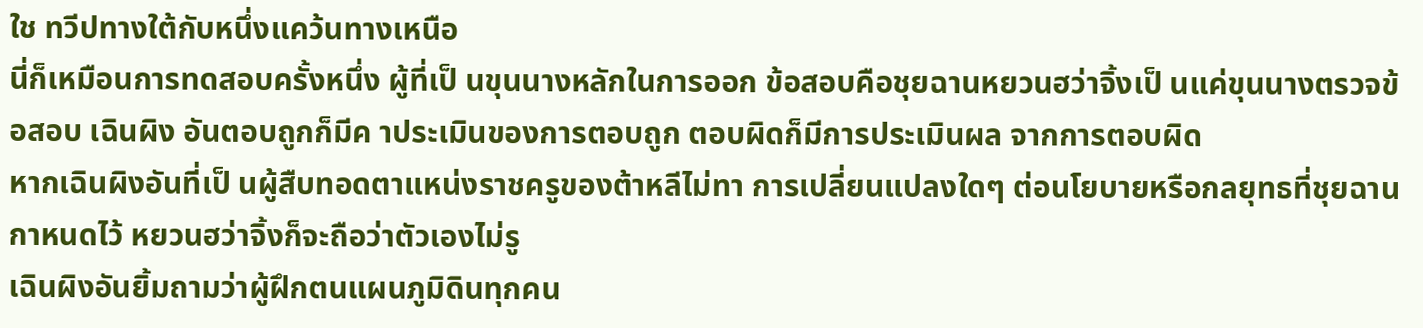ใช ทวีปทางใต้กับหนึ่งแคว้นทางเหนือ
นี่ก็เหมือนการทดสอบครั้งหนึ่ง ผู้ที่เป็ นขุนนางหลักในการออก ข้อสอบคือชุยฉานหยวนฮว่าจิ้งเป็ นแค่ขุนนางตรวจข้อสอบ เฉินผิง อันตอบถูกก็มีค าประเมินของการตอบถูก ตอบผิดก็มีการประเมินผล จากการตอบผิด
หากเฉินผิงอันที่เป็ นผู้สืบทอดตาแหน่งราชครูของต้าหลีไม่ทา การเปลี่ยนแปลงใดๆ ต่อนโยบายหรือกลยุทธที่ชุยฉานกาหนดไว้ หยวนฮว่าจิ้งก็จะถือว่าตัวเองไม่รู
เฉินผิงอันยิ้มถามว่าผู้ฝึกตนแผนภูมิดินทุกคน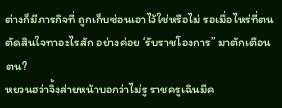ต่างก็มีภารกิจที่ ถูกเก็บซ่อนเอาไว้ใช่หรือไม่ รอเมื่อไหร่ที่ตนตัดสินใจทาอะไรสัก อย่างค่อย ‘รับราชโองการ” มาตักเตือนตน?
หยวนฮว่าจิ้งส่ายหน้าบอกว่าไม่รู ราชครูเฉินมีค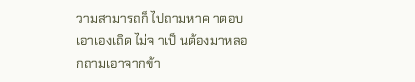วามสามารถก็ ไปถามหาค าตอบเอาเองเถิด ไม่จ าเป็ นต้องมาหลอกถามเอาจากข้า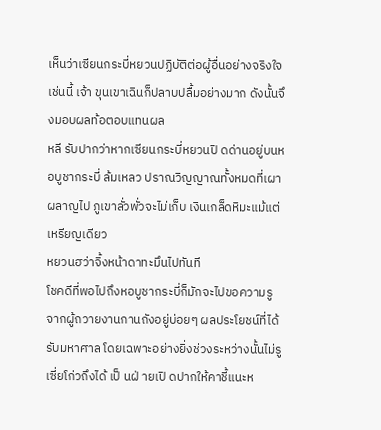เห็นว่าเซียนกระบี่หยวนปฏิบัติต่อผู้อื่นอย่างจริงใจเช่นนี้ เจ้า ขุนเขาเฉินก็ปลาบปลื้มอย่างมาก ดังนั้นจึงมอบผลท้อตอบแทนผล
หลี รับปากว่าหากเซียนกระบี่หยวนปิ ดด่านอยู่บนหอบูชากระบี่ ล้มเหลว ปราณวิญญาณทั้งหมดที่เผาผลาญไป ภูเขาลั่วพั่วจะไม่เก็บ เงินเกล็ดหิมะแม้แต่เหรียญเดียว
หยวนฮว่าจิ้งหน้าดาทะมึนไปทันที
โชคดีที่พอไปถึงหอบูชากระบี่ก็มักจะไปขอความรู จากผู้ถวายงานกานถังอยู่บ่อยๆ ผลประโยชน์ที่ได้รับมหาศาล โดยเฉพาะอย่างยิ่งช่วงระหว่างนั้นไม่รู เซี่ยโก่วถึงได้ เป็ นฝ่ ายเปิ ดปากให้คาชี้แนะห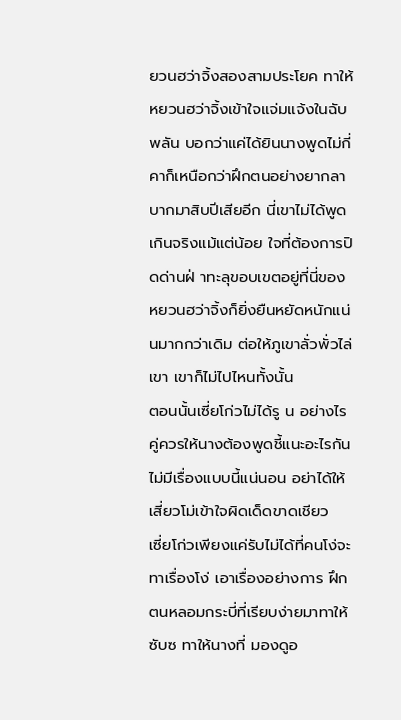ยวนฮว่าจิ้งสองสามประโยค ทาให้ หยวนฮว่าจิ้งเข้าใจแจ่มแจ้งในฉับพลัน บอกว่าแค่ได้ยินนางพูดไม่กี่ คาก็เหนือกว่าฝึกตนอย่างยากลาบากมาสิบปีเสียอีก นี่เขาไม่ได้พูด เกินจริงแม้แต่น้อย ใจที่ต้องการปิดด่านฝ่ าทะลุขอบเขตอยู่ที่นี่ของ หยวนฮว่าจิ้งก็ยิ่งยืนหยัดหนักแน่นมากกว่าเดิม ต่อให้ภูเขาลั่วพั่วไล่ เขา เขาก็ไม่ไปไหนทั้งนั้น
ตอนนั้นเซี่ยโก่วไม่ได้รู น อย่างไร คู่ควรให้นางต้องพูดชี้แนะอะไรกัน ไม่มีเรื่องแบบนี้แน่นอน อย่าได้ให้เสี่ยวโม่เข้าใจผิดเด็ดขาดเชียว
เซี่ยโก่วเพียงแค่รับไม่ได้ที่คนโง่จะทาเรื่องโง่ เอาเรื่องอย่างการ ฝึกตนหลอมกระบี่ที่เรียบง่ายมาทาให้ซับซ ทาให้นางที่ มองดูอ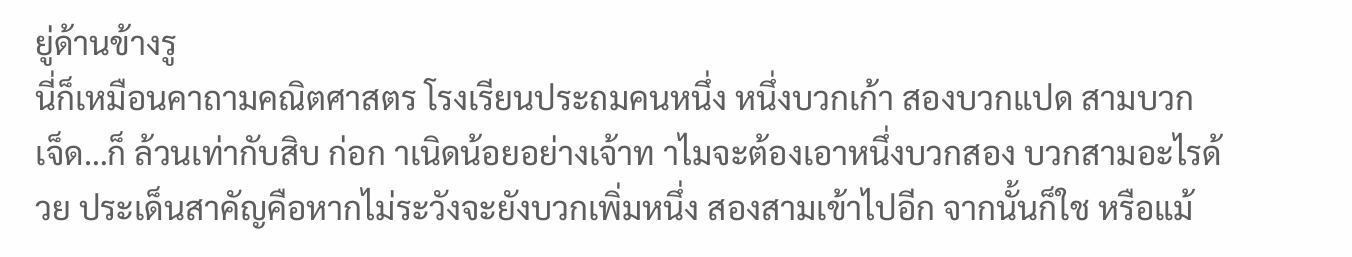ยู่ด้านข้างรู
นี่ก็เหมือนคาถามคณิตศาสตร โรงเรียนประถมคนหนึ่ง หนึ่งบวกเก้า สองบวกแปด สามบวกเจ็ด…ก็ ล้วนเท่ากับสิบ ก่อก าเนิดน้อยอย่างเจ้าท าไมจะต้องเอาหนึ่งบวกสอง บวกสามอะไรด้วย ประเด็นสาคัญคือหากไม่ระวังจะยังบวกเพิ่มหนึ่ง สองสามเข้าไปอีก จากนั้นก็ใช หรือแม้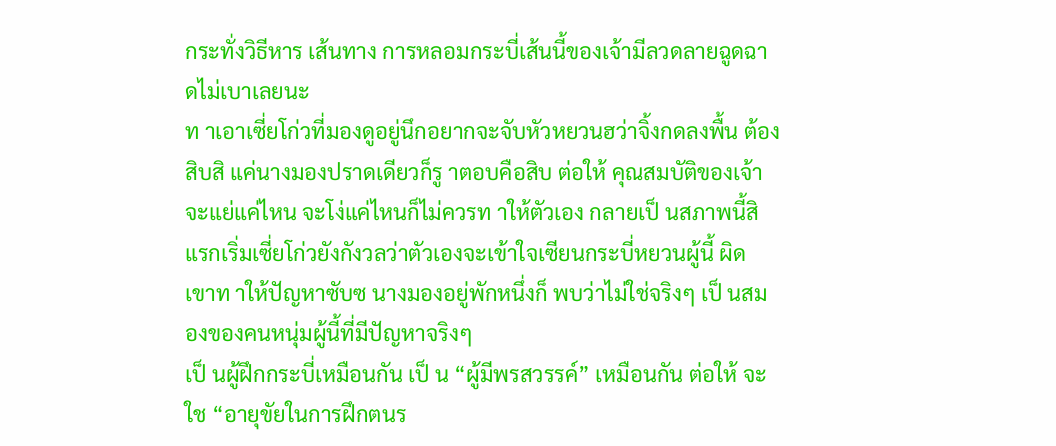กระทั่งวิธีหาร เส้นทาง การหลอมกระบี่เส้นนี้ของเจ้ามีลวดลายฉูดฉาดไม่เบาเลยนะ
ท าเอาเซี่ยโก่วที่มองดูอยู่นึกอยากจะจับหัวหยวนฮว่าจิ้งกดลงพื้น ต้องสิบสิ แค่นางมองปราดเดียวก็รู าตอบคือสิบ ต่อให้ คุณสมบัติของเจ้าจะแย่แค่ไหน จะโง่แค่ไหนก็ไม่ควรท าให้ตัวเอง กลายเป็ นสภาพนี้สิ
แรกเริ่มเซี่ยโก่วยังกังวลว่าตัวเองจะเข้าใจเซียนกระบี่หยวนผู้นี้ ผิด เขาท าให้ปัญหาซับซ นางมองอยู่พักหนึ่งก็ พบว่าไม่ใช่จริงๆ เป็ นสมองของคนหนุ่มผู้นี้ที่มีปัญหาจริงๆ
เป็ นผู้ฝึกกระบี่เหมือนกัน เป็ น “ผู้มีพรสวรรค์” เหมือนกัน ต่อให้ จะใช “อายุขัยในการฝึกตนร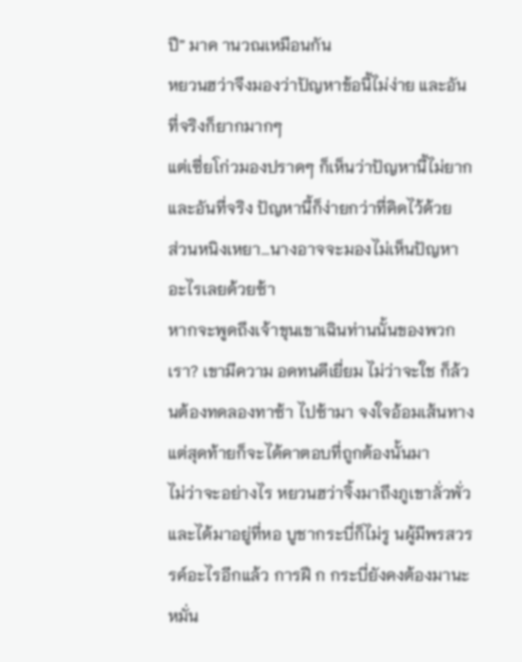ปี” มาค านวณเหมือนกัน
หยวนฮว่าจึงมองว่าปัญหาข้อนี้ไม่ง่าย และอันที่จริงก็ยากมากๆ
แต่เซี่ยโก่วมองปราดๆ ก็เห็นว่าปัญหานี้ไม่ยาก และอันที่จริง ปัญหานี้ก็ง่ายกว่าที่คิดไว้ด้วย
ส่วนหนิงเหยา…นางอาจจะมองไม่เห็นปัญหาอะไรเลยด้วยซ้า
หากจะพูดถึงเจ้าขุนเขาเฉินท่านนั้นของพวกเรา? เขามีความ อดทนดีเยี่ยม ไม่ว่าจะใช ก็ล้วนต้องทดลองทาซ้า ไปซ้ามา จงใจอ้อมเส้นทาง แต่สุดท้ายก็จะได้คาตอบที่ถูกต้องนั้นมา
ไม่ว่าจะอย่างไร หยวนฮว่าจิ้งมาถึงภูเขาลั่วพั่วและได้มาอยู่ที่หอ บูชากระบี่ก็ไม่รู นผู้มีพรสวรรค์อะไรอีกแล้ว การฝึ ก กระบี่ยังคงต้องมานะหมั่น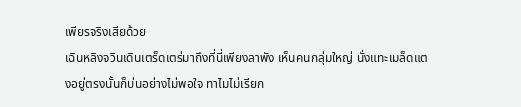เพียรจริงเสียด้วย
เฉินหลิงจวินเดินเตร็ดเตร่มาถึงที่นี่เพียงลาพัง เห็นคนกลุ่มใหญ่ นั่งแทะเมล็ดแตงอยู่ตรงนั้นก็บ่นอย่างไม่พอใจ ทาไมไม่เรียก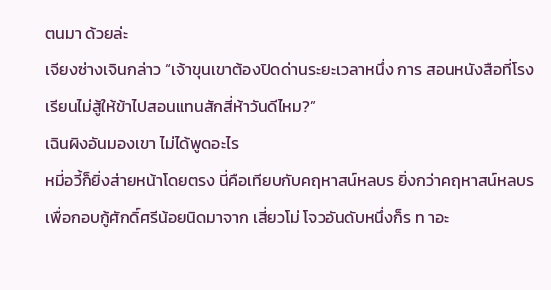ตนมา ด้วยล่ะ
เจียงซ่างเจินกล่าว “เจ้าขุนเขาต้องปิดด่านระยะเวลาหนึ่ง การ สอนหนังสือที่โรงเรียนไม่สู้ให้ข้าไปสอนแทนสักสี่ห้าวันดีไหม?”
เฉินผิงอันมองเขา ไม่ได้พูดอะไร
หมี่อวี้ก็ยิ่งส่ายหน้าโดยตรง นี่คือเทียบกับคฤหาสน์หลบร ยิ่งกว่าคฤหาสน์หลบร เพื่อกอบกู้ศักดิ์ศรีน้อยนิดมาจาก เสี่ยวโม่ โจวอันดับหนึ่งก็ร ท าอะ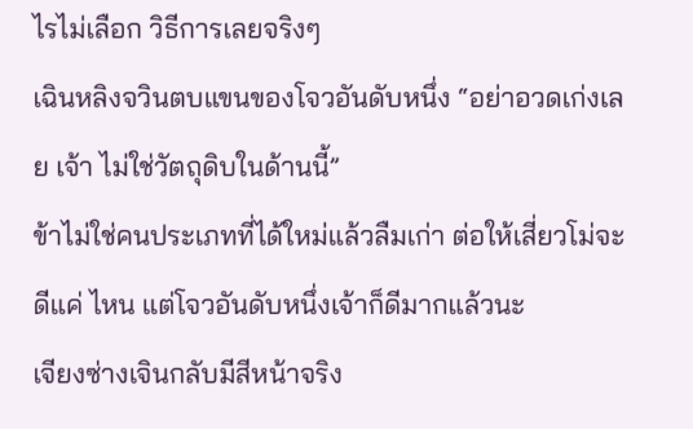ไรไม่เลือก วิธีการเลยจริงๆ
เฉินหลิงจวินตบแขนของโจวอันดับหนึ่ง “อย่าอวดเก่งเลย เจ้า ไม่ใช่วัตถุดิบในด้านนี้”
ข้าไม่ใช่คนประเภทที่ได้ใหม่แล้วลืมเก่า ต่อให้เสี่ยวโม่จะดีแค่ ไหน แต่โจวอันดับหนึ่งเจ้าก็ดีมากแล้วนะ
เจียงซ่างเจินกลับมีสีหน้าจริง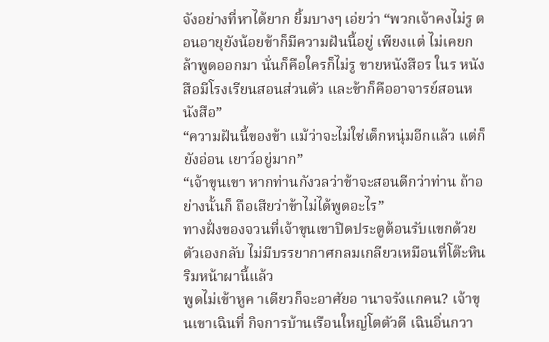จังอย่างที่หาได้ยาก ยิ้มบางๆ เอ่ยว่า “พวกเจ้าคงไม่รู ตอนอายุยังน้อยข้าก็มีความฝันนี้อยู่ เพียงแต่ ไม่เคยกล้าพูดออกมา นั่นก็คือใครก็ไม่รู ขายหนังสือร ในร หนังสือมีโรงเรียนสอนส่วนตัว และข้าก็คืออาจารย์สอนหนังสือ”
“ความฝันนี้ของข้า แม้ว่าจะไม่ใช่เด็กหนุ่มอีกแล้ว แต่ก็ยังอ่อน เยาว์อยู่มาก”
“เจ้าขุนเขา หากท่านกังวลว่าข้าจะสอนดีกว่าท่าน ถ้าอย่างนั้นก็ ถือเสียว่าข้าไม่ได้พูดอะไร”
ทางฝั่งของจวนที่เจ้าขุนเขาปิดประตูต้อนรับแขกด้วยตัวเองกลับ ไม่มีบรรยากาศกลมเกลียวเหมือนที่โต๊ะหินริมหน้าผานี้แล้ว
พูดไม่เข้าหูค าเดียวก็จะอาศัยอ านาจรังแกคน? เจ้าขุนเขาเฉินที่ กิจการบ้านเรือนใหญ่โตตัวดี เฉินอิ่นกวา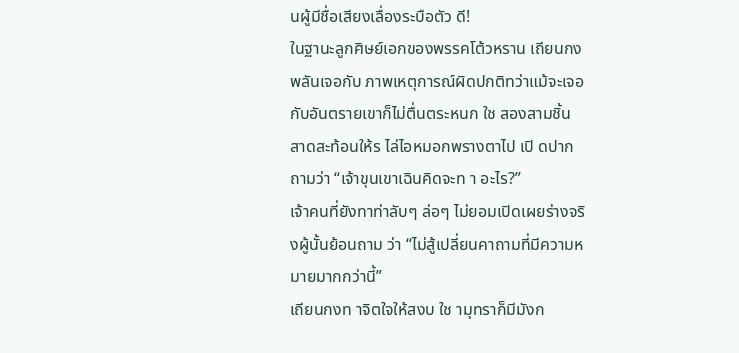นผู้มีชื่อเสียงเลื่องระบือตัว ดี!
ในฐานะลูกศิษย์เอกของพรรคโต้วหราน เถียนกงพลันเจอกับ ภาพเหตุการณ์ผิดปกติทว่าแม้จะเจอกับอันตรายเขาก็ไม่ตื่นตระหนก ใช สองสามชิ้น สาดสะท้อนให้ร ไล่ไอหมอกพรางตาไป เปิ ดปากถามว่า “เจ้าขุนเขาเฉินคิดจะท า อะไร?”
เจ้าคนที่ยังทาท่าลับๆ ล่อๆ ไม่ยอมเปิดเผยร่างจริงผู้นั้นย้อนถาม ว่า “ไม่สู้เปลี่ยนคาถามที่มีความหมายมากกว่านี้”
เถียนกงท าจิตใจให้สงบ ใช ามุทราก็มีมังก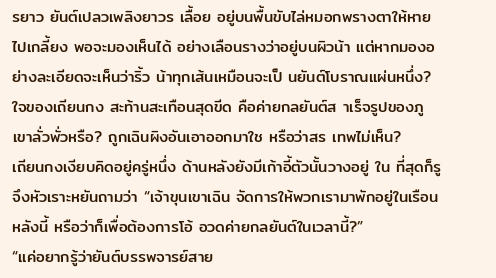รยาว ยันต์เปลวเพลิงยาวร เลื้อย อยู่บนพื้นขับไล่หมอกพรางตาให้หายไปเกลี้ยง พอจะมองเห็นได้ อย่างเลือนรางว่าอยู่บนผิวน้า แต่หากมองอย่างละเอียดจะเห็นว่าริ้ว น้าทุกเส้นเหมือนจะเป็ นยันต์โบราณแผ่นหนึ่ง? ใจของเถียนกง สะท้านสะเทือนสุดขีด คือค่ายกลยันต์ส าเร็จรูปของภูเขาลั่วพั่วหรือ? ถูกเฉินผิงอันเอาออกมาใช หรือว่าสร เทพไม่เห็น?
เถียนกงเงียบคิดอยู่ครู่หนึ่ง ด้านหลังยังมีเก้าอี้ตัวนั้นวางอยู่ ใน ที่สุดก็รู จึงหัวเราะหยันถามว่า “เจ้าขุนเขาเฉิน จัดการให้พวกเรามาพักอยู่ในเรือนหลังนี้ หรือว่าก็เพื่อต้องการโอ้ อวดค่ายกลยันต์ในเวลานี้?”
“แค่อยากรู้ว่ายันต์บรรพจารย์สาย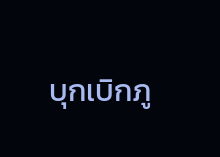บุกเบิกภู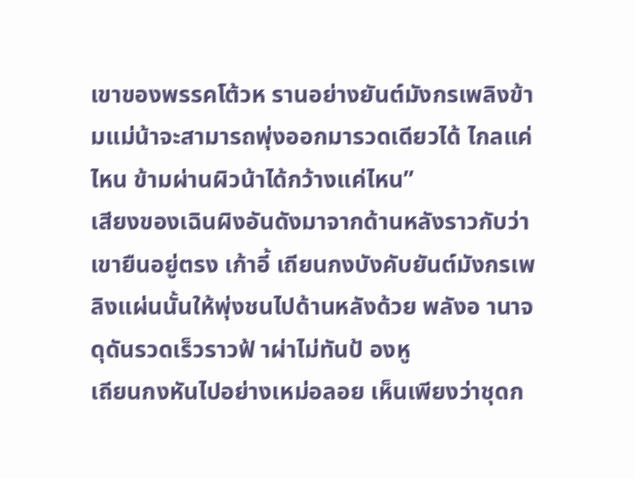เขาของพรรคโต้วห รานอย่างยันต์มังกรเพลิงข้ามแม่น้าจะสามารถพุ่งออกมารวดเดียวได้ ไกลแค่ไหน ข้ามผ่านผิวน้าได้กว้างแค่ไหน”
เสียงของเฉินผิงอันดังมาจากด้านหลังราวกับว่าเขายืนอยู่ตรง เก้าอี้ เถียนกงบังคับยันต์มังกรเพลิงแผ่นนั้นให้พุ่งชนไปด้านหลังด้วย พลังอ านาจดุดันรวดเร็วราวฟ้ าผ่าไม่ทันป้ องหู
เถียนกงหันไปอย่างเหม่อลอย เห็นเพียงว่าชุดก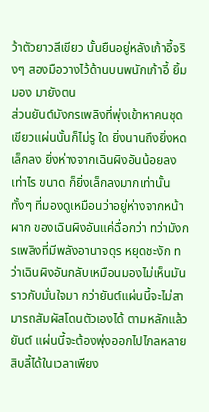ว้าตัวยาวสีเขียว นั้นยืนอยู่หลังเก้าอี้จริงๆ สองมือวางไว้ด้านบนพนักเก้าอี้ ยิ้มมอง มายังตน
ส่วนยันต์มังกรเพลิงที่พุ่งเข้าหาคนชุดเขียวแผ่นนั้นก็ไม่รู ใด ยิ่งนานถึงยิ่งหดเล็กลง ยิ่งห่างจากเฉินผิงอันน้อยลงเท่าไร ขนาด ก็ยิ่งเล็กลงมากเท่านั้น ทั้งๆ ที่มองดูเหมือนว่าอยู่ห่างจากหน้าผาก ของเฉินผิงอันแค่ฉื่อกว่า ทว่ามังกรเพลิงที่มีพลังอานาจดุร หยุดชะงัก ทว่าเฉินผิงอันกลับเหมือนมองไม่เห็นมัน ราวกับมั่นใจมา กว่ายันต์แผ่นนี้จะไม่สามารถสัมผัสโดนตัวเองได้ ตามหลักแล้วยันต์ แผ่นนี้จะต้องพุ่งออกไปไกลหลายสิบลี้ได้ในเวลาเพียง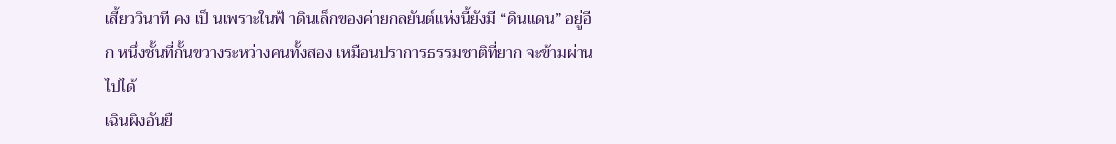เสี้ยววินาที คง เป็ นเพราะในฟ้ าดินเล็กของค่ายกลยันต์แห่งนี้ยังมี “ดินแดน” อยู่อีก หนึ่งชั้นที่กั้นขวางระหว่างคนทั้งสอง เหมือนปราการธรรมชาติที่ยาก จะข้ามผ่านไปได้
เฉินผิงอันยื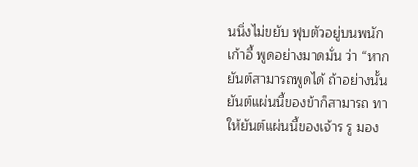นนิ่งไม่ขยับ ฟุบตัวอยู่บนพนักเก้าอี้ พูดอย่างมาดมั่น ว่า “หากยันต์สามารถพูดได้ ถ้าอย่างนั้นยันต์แผ่นนี้ของข้าก็สามารถ ทาให้ยันต์แผ่นนี้ของเจ้าร รู มอง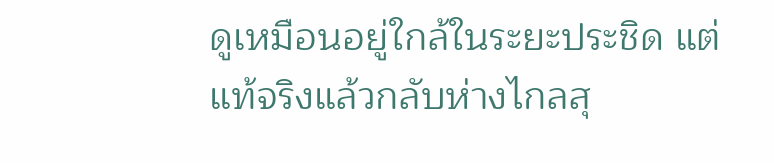ดูเหมือนอยู่ใกล้ในระยะประชิด แต่แท้จริงแล้วกลับห่างไกลสุ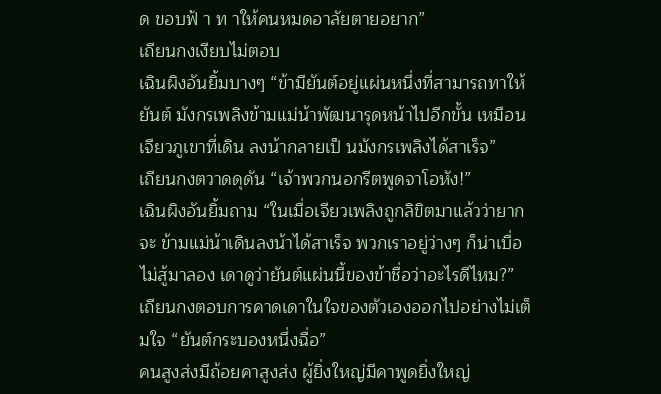ด ขอบฟ้ า ท าให้คนหมดอาลัยตายอยาก”
เถียนกงเงียบไม่ตอบ
เฉินผิงอันยิ้มบางๆ “ข้ามียันต์อยู่แผ่นหนึ่งที่สามารถทาให้ยันต์ มังกรเพลิงข้ามแม่น้าพัฒนารุดหน้าไปอีกขั้น เหมือนเจียวภูเขาที่เดิน ลงน้ากลายเป็ นมังกรเพลิงได้สาเร็จ”
เถียนกงตวาดดุดัน “เจ้าพวกนอกรีตพูดจาโอหัง!”
เฉินผิงอันยิ้มถาม “ในเมื่อเจียวเพลิงถูกลิขิตมาแล้วว่ายากจะ ข้ามแม่น้าเดินลงน้าได้สาเร็จ พวกเราอยู่ว่างๆ ก็น่าเบื่อ ไม่สู้มาลอง เดาดูว่ายันต์แผ่นนี้ของข้าชื่อว่าอะไรดีไหม?”
เถียนกงตอบการคาดเดาในใจของตัวเองออกไปอย่างไม่เต็มใจ “ยันต์กระบองหนึ่งฉื่อ”
คนสูงส่งมีถ้อยคาสูงส่ง ผู้ยิ่งใหญ่มีคาพูดยิ่งใหญ่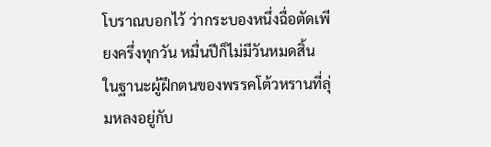โบราณบอกไว้ ว่ากระบองหนึ่งฉื่อตัดเพียงครึ่งทุกวัน หมื่นปีก็ไม่มีวันหมดสิ้น
ในฐานะผู้ฝึกตนของพรรคโต้วหรานที่ลุ่มหลงอยู่กับ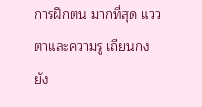การฝึกตน มากที่สุด แววตาและความรู เถียนกงยัง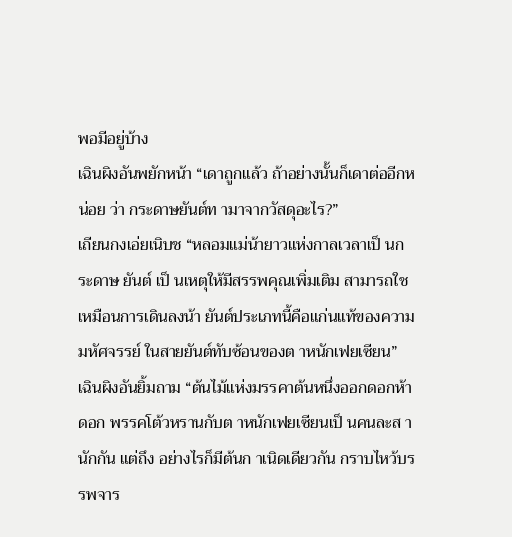พอมีอยู่บ้าง
เฉินผิงอันพยักหน้า “เดาถูกแล้ว ถ้าอย่างนั้นก็เดาต่ออีกหน่อย ว่า กระดาษยันต์ท ามาจากวัสดุอะไร?”
เถียนกงเอ่ยเนิบช “หลอมแม่น้ายาวแห่งกาลเวลาเป็ นกระดาษ ยันต์ เป็ นเหตุให้มีสรรพคุณเพิ่มเติม สามารถใช เหมือนการเดินลงน้า ยันต์ประเภทนี้คือแก่นแท้ของความมหัศจรรย์ ในสายยันต์ทับซ้อนของต าหนักเฟยเซียน”
เฉินผิงอันยิ้มถาม “ต้นไม้แห่งมรรคาต้นหนึ่งออกดอกห้าดอก พรรคโต้วหรานกับต าหนักเฟยเซียนเป็ นคนละส านักกัน แต่ถึง อย่างไรก็มีต้นก าเนิดเดียวกัน กราบไหว้บรรพจาร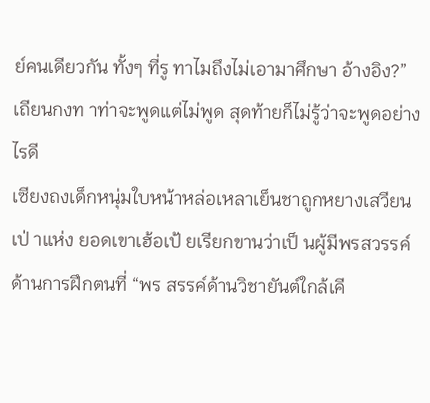ย์คนเดียวกัน ทั้งๆ ที่รู ทาไมถึงไม่เอามาศึกษา อ้างอิง?”
เถียนกงท าท่าจะพูดแต่ไม่พูด สุดท้ายก็ไม่รู้ว่าจะพูดอย่างไรดี
เซียงถงเด็กหนุ่มใบหน้าหล่อเหลาเย็นชาถูกหยางเสวียนเป่ าแห่ง ยอดเขาเฮ้อเป้ ยเรียกขานว่าเป็ นผู้มีพรสวรรค์ด้านการฝึกตนที่ “พร สรรค์ด้านวิชายันต์ใกล้เคี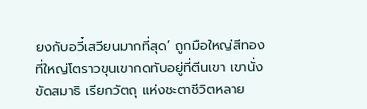ยงกับอวี๋เสวียนมากที่สุด’ ถูกมือใหญ่สีทอง ที่ใหญ่โตราวขุนเขากดทับอยู่ที่ตีนเขา เขานั่งขัดสมาธิ เรียกวัตถุ แห่งชะตาชีวิตหลาย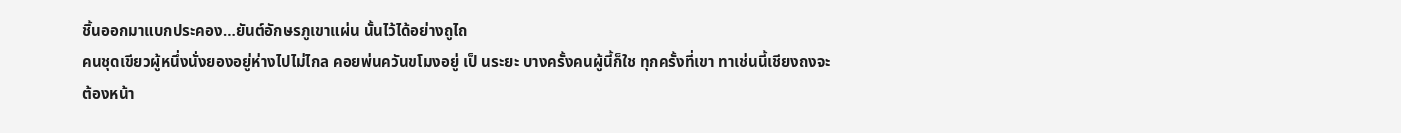ชิ้นออกมาแบกประคอง…ยันต์อักษรภูเขาแผ่น นั้นไว้ได้อย่างถูไถ
คนชุดเขียวผู้หนึ่งนั่งยองอยู่ห่างไปไม่ไกล คอยพ่นควันขโมงอยู่ เป็ นระยะ บางครั้งคนผู้นี้ก็ใช ทุกครั้งที่เขา ทาเช่นนี้เชียงถงจะต้องหน้า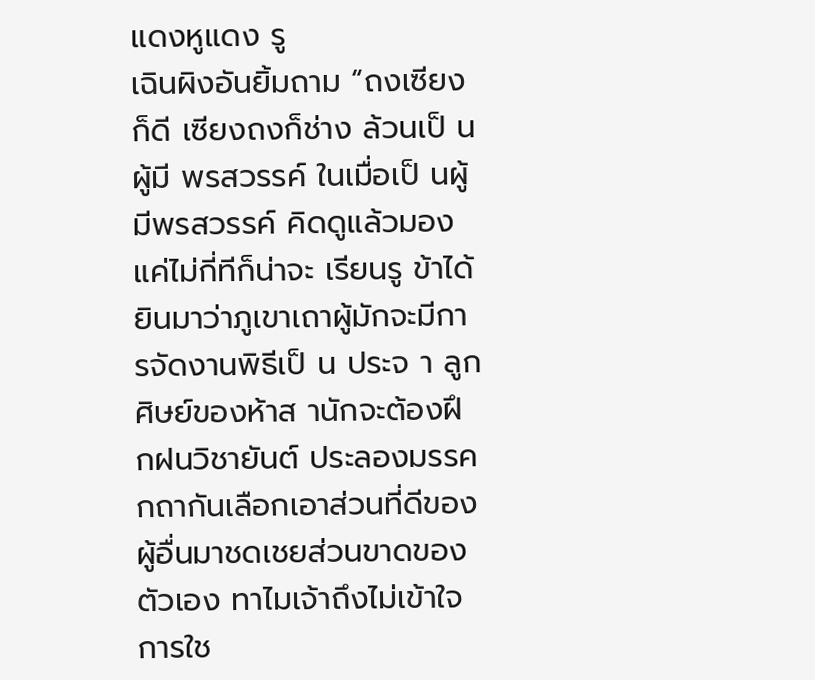แดงหูแดง รู
เฉินผิงอันยิ้มถาม “ถงเซียงก็ดี เซียงถงก็ช่าง ล้วนเป็ นผู้มี พรสวรรค์ ในเมื่อเป็ นผู้มีพรสวรรค์ คิดดูแล้วมองแค่ไม่กี่ทีก็น่าจะ เรียนรู ข้าได้ยินมาว่าภูเขาเถาผู้มักจะมีการจัดงานพิธีเป็ น ประจ า ลูกศิษย์ของห้าส านักจะต้องฝึ กฝนวิชายันต์ ประลองมรรค กถากันเลือกเอาส่วนที่ดีของผู้อื่นมาชดเชยส่วนขาดของตัวเอง ทาไมเจ้าถึงไม่เข้าใจการใช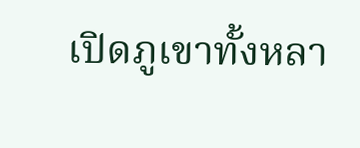เปิดภูเขาทั้งหลา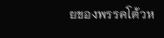ยของพรรคโต้วห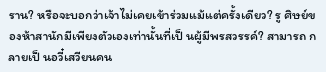ราน? หรือจะบอกว่าเจ้าไม่เคยเข้าร่วมแม้แต่ครั้งเดียว? รู ศิษย์ของห้าสานักมีเพียงตัวเองเท่านั้นที่เป็ นผู้มีพรสวรรค์? สามารถ กลายเป็ นอวี๋เสวียนคน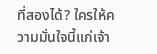ที่สองได้? ใครให้ความมั่นใจนี้แก่เจ้า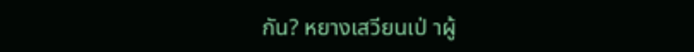กัน? หยางเสวียนเป่ าผู้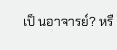เป็ นอาจารย์? หรื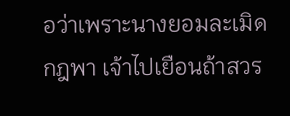อว่าเพราะนางยอมละเมิดกฎพา เจ้าไปเยือนถ้าสวร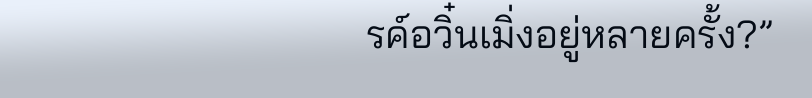รค์อวิ๋นเมิ่งอยู่หลายครั้ง?”